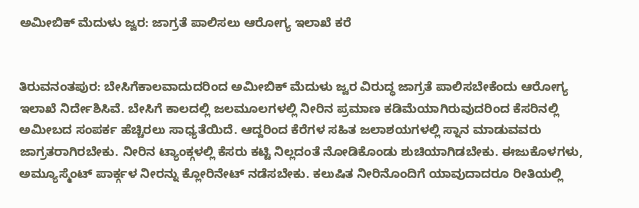ಅಮೀಬಿಕ್ ಮೆದುಳು ಜ್ವರ: ಜಾಗ್ರತೆ ಪಾಲಿಸಲು ಆರೋಗ್ಯ ಇಲಾಖೆ ಕರೆ


ತಿರುವನಂತಪುರ: ಬೇಸಿಗೆಕಾಲವಾದುದರಿಂದ ಅಮೀಬಿಕ್ ಮೆದುಳು ಜ್ವರ ವಿರುದ್ಧ ಜಾಗ್ರತೆ ಪಾಲಿಸಬೇಕೆಂದು ಆರೋಗ್ಯ ಇಲಾಖೆ ನಿರ್ದೇಶಿಸಿವೆ. ಬೇಸಿಗೆ ಕಾಲದಲ್ಲಿ ಜಲಮೂಲಗಳಲ್ಲಿ ನೀರಿನ ಪ್ರಮಾಣ ಕಡಿಮೆಯಾಗಿರುವುದರಿಂದ ಕೆಸರಿನಲ್ಲಿ ಅಮೀಬದ ಸಂಪರ್ಕ ಹೆಚ್ಚಿರಲು ಸಾಧ್ಯತೆಯಿದೆ. ಆದ್ದರಿಂದ ಕೆರೆಗಳ ಸಹಿತ ಜಲಾಶಯಗಳಲ್ಲಿ ಸ್ನಾನ ಮಾಡುವವರು ಜಾಗ್ರತರಾಗಿರಬೇಕು. ನೀರಿನ ಟ್ಯಾಂಕ್ಗಳಲ್ಲಿ ಕೆಸರು ಕಟ್ಟಿ ನಿಲ್ಲದಂತೆ ನೋಡಿಕೊಂಡು ಶುಚಿಯಾಗಿಡಬೇಕು. ಈಜುಕೊಳಗಳು, ಅಮ್ಯೂಸ್ಮೆಂಟ್ ಪಾರ್ಕ್ಗಳ ನೀರನ್ನು ಕ್ಲೋರಿನೇಟ್ ನಡೆಸಬೇಕು. ಕಲುಷಿತ ನೀರಿನೊಂದಿಗೆ ಯಾವುದಾದರೂ ರೀತಿಯಲ್ಲಿ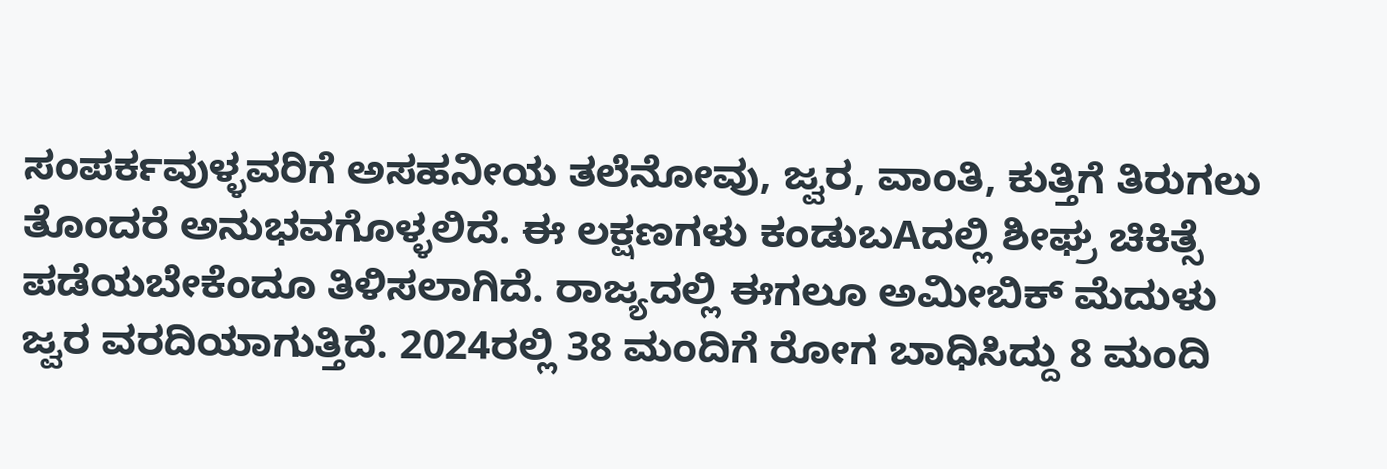ಸಂಪರ್ಕವುಳ್ಳವರಿಗೆ ಅಸಹನೀಯ ತಲೆನೋವು, ಜ್ವರ, ವಾಂತಿ, ಕುತ್ತಿಗೆ ತಿರುಗಲು ತೊಂದರೆ ಅನುಭವಗೊಳ್ಳಲಿದೆ. ಈ ಲಕ್ಷಣಗಳು ಕಂಡುಬAದಲ್ಲಿ ಶೀಘ್ರ ಚಿಕಿತ್ಸೆ ಪಡೆಯಬೇಕೆಂದೂ ತಿಳಿಸಲಾಗಿದೆ. ರಾಜ್ಯದಲ್ಲಿ ಈಗಲೂ ಅಮೀಬಿಕ್ ಮೆದುಳು ಜ್ವರ ವರದಿಯಾಗುತ್ತಿದೆ. 2024ರಲ್ಲಿ 38 ಮಂದಿಗೆ ರೋಗ ಬಾಧಿಸಿದ್ದು 8 ಮಂದಿ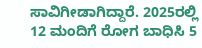ಸಾವಿಗೀಡಾಗಿದ್ದಾರೆ. 2025ರಲ್ಲಿ 12 ಮಂದಿಗೆ ರೋಗ ಬಾಧಿಸಿ 5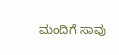ಮಂದಿಗೆ ಸಾವು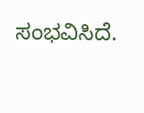ಸಂಭವಿಸಿದೆ.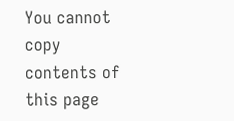You cannot copy contents of this page